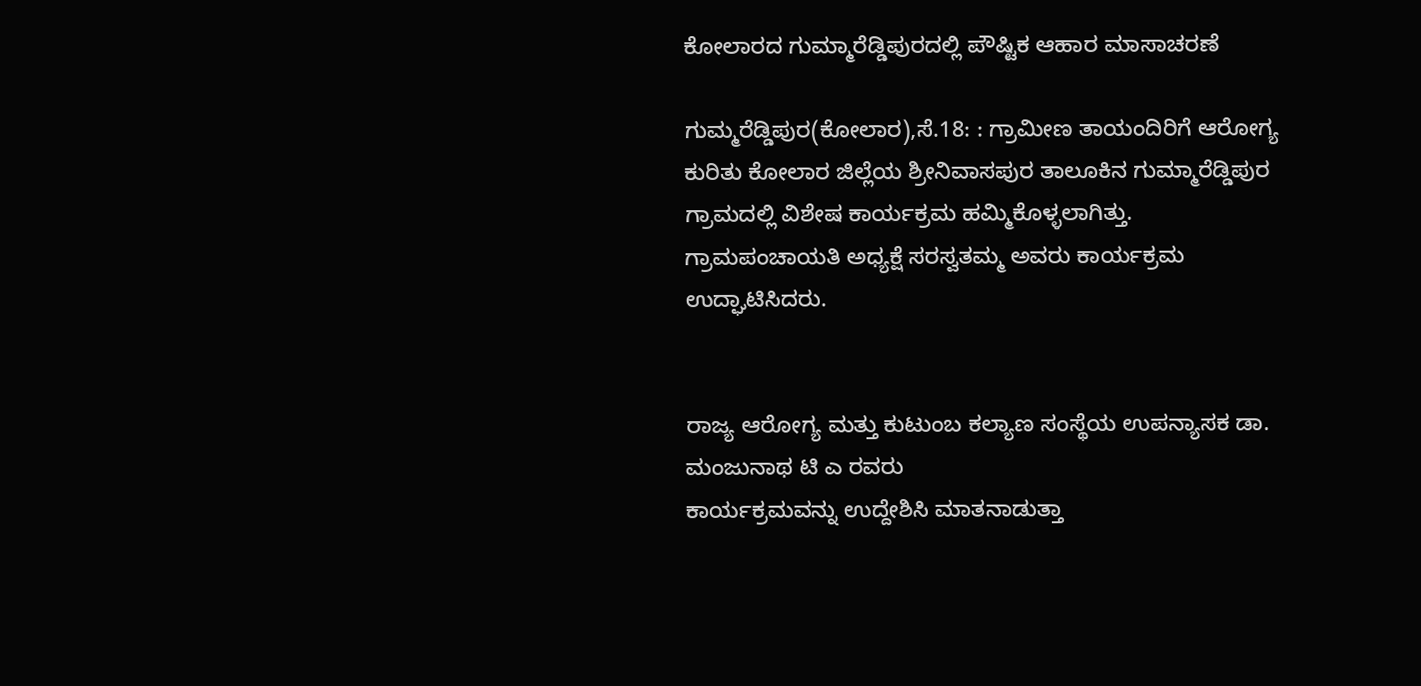ಕೋಲಾರದ ಗುಮ್ಮಾರೆಡ್ಡಿಪುರದಲ್ಲಿ ಪೌಷ್ಟಿಕ ಆಹಾರ ಮಾಸಾಚರಣೆ

ಗುಮ್ಮರೆಡ್ಡಿಪುರ(ಕೋಲಾರ),ಸೆ.18: : ಗ್ರಾಮೀಣ ತಾಯಂದಿರಿಗೆ ಆರೋಗ್ಯ ಕುರಿತು ಕೋಲಾರ ಜಿಲ್ಲೆಯ ಶ್ರೀನಿವಾಸಪುರ ತಾಲೂಕಿನ ಗುಮ್ಮಾರೆಡ್ಡಿಪುರ
ಗ್ರಾಮದಲ್ಲಿ ವಿಶೇಷ ಕಾರ್ಯಕ್ರಮ ಹಮ್ಮಿಕೊಳ್ಳಲಾಗಿತ್ತು.
ಗ್ರಾಮಪಂಚಾಯತಿ ಅಧ್ಯಕ್ಷೆ ಸರಸ್ವತಮ್ಮ ಅವರು ಕಾರ್ಯಕ್ರಮ ಉದ್ಘಾಟಿಸಿದರು.


ರಾಜ್ಯ ಆರೋಗ್ಯ ಮತ್ತು ಕುಟುಂಬ ಕಲ್ಯಾಣ ಸಂಸ್ಥೆಯ ಉಪನ್ಯಾಸಕ ಡಾ. ಮಂಜುನಾಥ ಟಿ ಎ ರವರು
ಕಾರ್ಯಕ್ರಮವನ್ನು ಉದ್ದೇಶಿಸಿ ಮಾತನಾಡುತ್ತಾ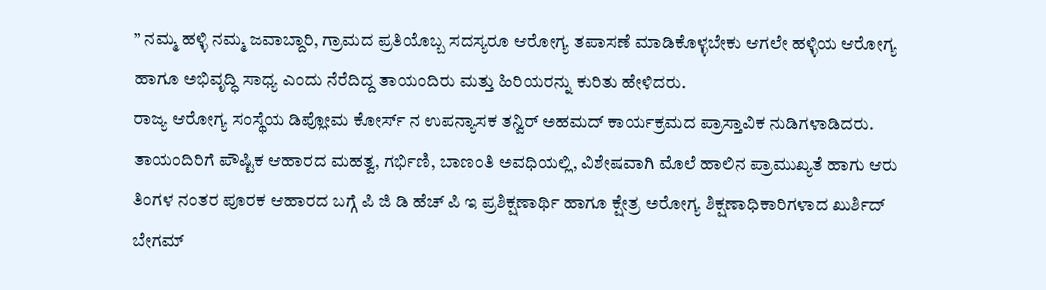” ನಮ್ಮ ಹಳ್ಳಿ ನಮ್ಮ ಜವಾಬ್ದಾರಿ, ಗ್ರಾಮದ ಪ್ರತಿಯೊಬ್ಬ ಸದಸ್ಯರೂ ಆರೋಗ್ಯ ತಪಾಸಣೆ ಮಾಡಿಕೊಳ್ಳಬೇಕು ಆಗಲೇ ಹಳ್ಳಿಯ ಆರೋಗ್ಯ ಹಾಗೂ ಅಭಿವೃದ್ಧಿ ಸಾಧ್ಯ ಎಂದು ನೆರೆದಿದ್ದ ತಾಯಂದಿರು ಮತ್ತು ಹಿರಿಯರನ್ನು ಕುರಿತು ಹೇಳಿದರು.
ರಾಜ್ಯ ಆರೋಗ್ಯ ಸಂಸ್ಥೆಯ ಡಿಪ್ಲೋಮ ಕೋರ್ಸ್ ನ ಉಪನ್ಯಾಸಕ ತನ್ವಿರ್ ಅಹಮದ್ ಕಾರ್ಯಕ್ರಮದ ಪ್ರಾಸ್ತಾವಿಕ ನುಡಿಗಳಾಡಿದರು.
ತಾಯಂದಿರಿಗೆ ಪೌಷ್ಟಿಕ ಆಹಾರದ ಮಹತ್ವ, ಗರ್ಭಿಣಿ, ಬಾಣಂತಿ ಅವಧಿಯಲ್ಲಿ, ವಿಶೇಷವಾಗಿ ಮೊಲೆ ಹಾಲಿನ ಪ್ರಾಮುಖ್ಯತೆ ಹಾಗು ಆರು ತಿಂಗಳ ನಂತರ ಪೂರಕ ಆಹಾರದ ಬಗ್ಗೆ ಪಿ ಜಿ ಡಿ ಹೆಚ್ ಪಿ ಇ ಪ್ರಶಿಕ್ಷಣಾರ್ಥಿ ಹಾಗೂ ಕ್ಷೇತ್ರ ಅರೋಗ್ಯ ಶಿಕ್ಷಣಾಧಿಕಾರಿಗಳಾದ ಖುರ್ಶಿದ್ ಬೇಗಮ್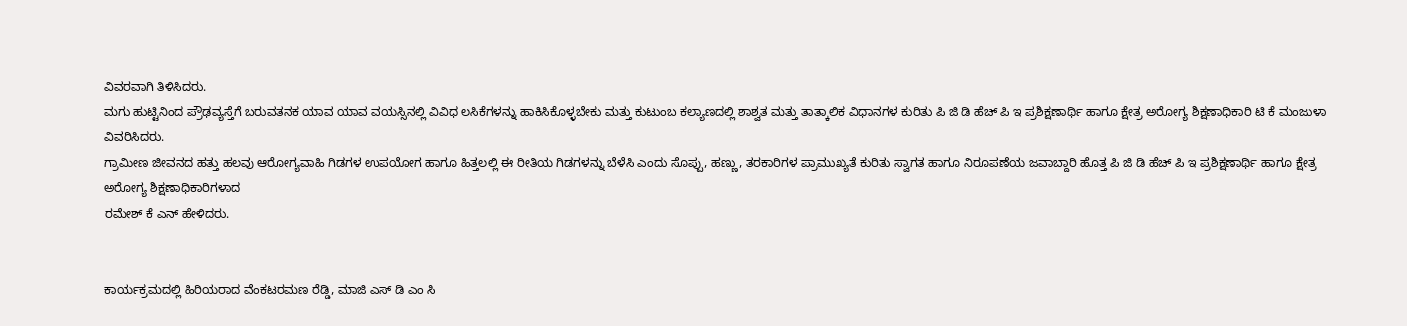ವಿವರವಾಗಿ ತಿಳಿಸಿದರು.
ಮಗು ಹುಟ್ಟಿನಿಂದ ಪ್ರೌಢವ್ಯಸ್ತೆಗೆ ಬರುವತನಕ ಯಾವ ಯಾವ ವಯಸ್ಸಿನಲ್ಲಿ ವಿವಿಧ ಲಸಿಕೆಗಳನ್ನು ಹಾಕಿಸಿಕೊಳ್ಳಬೇಕು ಮತ್ತು ಕುಟುಂಬ ಕಲ್ಯಾಣದಲ್ಲಿ ಶಾಶ್ವತ ಮತ್ತು ತಾತ್ಕಾಲಿಕ ವಿಧಾನಗಳ ಕುರಿತು ಪಿ ಜಿ ಡಿ ಹೆಚ್ ಪಿ ಇ ಪ್ರಶಿಕ್ಷಣಾರ್ಥಿ ಹಾಗೂ ಕ್ಷೇತ್ರ ಅರೋಗ್ಯ ಶಿಕ್ಷಣಾಧಿಕಾರಿ ಟಿ ಕೆ ಮಂಜುಳಾ ವಿವರಿಸಿದರು.
ಗ್ರಾಮೀಣ ಜೀವನದ ಹತ್ತು ಹಲವು ಆರೋಗ್ಯವಾಹಿ ಗಿಡಗಳ ಉಪಯೋಗ ಹಾಗೂ ಹಿತ್ತಲಲ್ಲಿ ಈ ರೀತಿಯ ಗಿಡಗಳನ್ನು ಬೆಳೆಸಿ ಎಂದು ಸೊಪ್ಪು, ಹಣ್ಣು, ತರಕಾರಿಗಳ ಪ್ರಾಮುಖ್ಯತೆ ಕುರಿತು ಸ್ವಾಗತ ಹಾಗೂ ನಿರೂಪಣೆಯ ಜವಾಬ್ದಾರಿ ಹೊತ್ತ ಪಿ ಜಿ ಡಿ ಹೆಚ್ ಪಿ ಇ ಪ್ರಶಿಕ್ಷಣಾರ್ಥಿ ಹಾಗೂ ಕ್ಷೇತ್ರ ಅರೋಗ್ಯ ಶಿಕ್ಷಣಾಧಿಕಾರಿಗಳಾದ
ರಮೇಶ್ ಕೆ ಎನ್ ಹೇಳಿದರು.


ಕಾರ್ಯಕ್ರಮದಲ್ಲಿ ಹಿರಿಯರಾದ ವೆಂಕಟರಮಣ ರೆಡ್ಡಿ, ಮಾಜಿ ಎಸ್ ಡಿ ಎಂ ಸಿ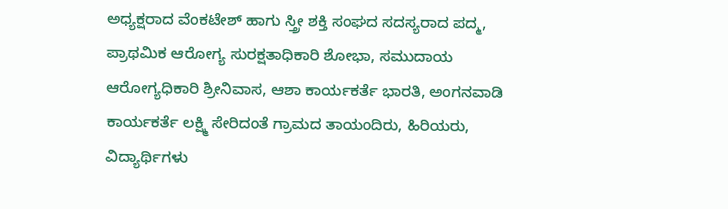ಅಧ್ಯಕ್ಷರಾದ ವೆಂಕಟೇಶ್ ಹಾಗು ಸ್ತ್ರೀ ಶಕ್ತಿ ಸಂಘದ ಸದಸ್ಯರಾದ ಪದ್ಮ, ಪ್ರಾಥಮಿಕ ಆರೋಗ್ಯ ಸುರಕ್ಷತಾಧಿಕಾರಿ ಶೋಭಾ, ಸಮುದಾಯ ಆರೋಗ್ಯಧಿಕಾರಿ ಶ್ರೀನಿವಾಸ, ಆಶಾ ಕಾರ್ಯಕರ್ತೆ ಭಾರತಿ, ಅಂಗನವಾಡಿ ಕಾರ್ಯಕರ್ತೆ ಲಕ್ಷ್ಮಿ ಸೇರಿದಂತೆ ಗ್ರಾಮದ ತಾಯಂದಿರು, ಹಿರಿಯರು, ವಿದ್ಯಾರ್ಥಿಗಳು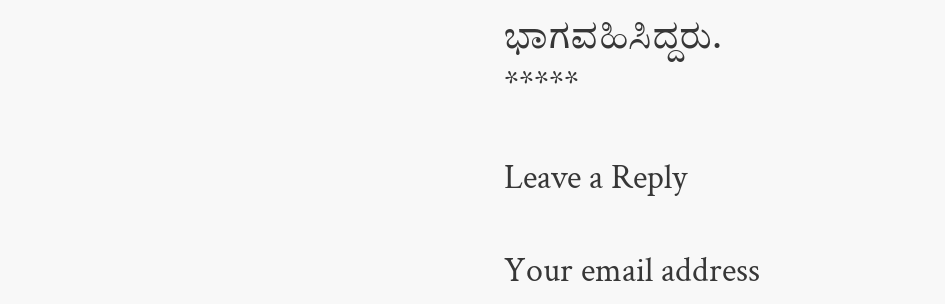ಭಾಗವಹಿಸಿದ್ದರು.
*****

Leave a Reply

Your email address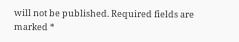will not be published. Required fields are marked *